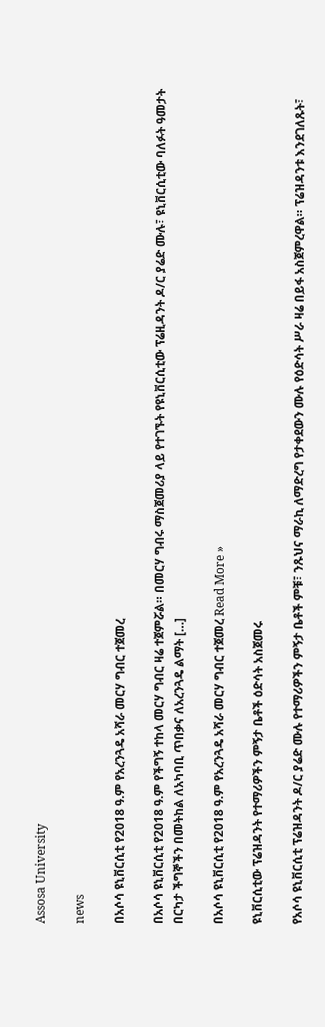Assosa University

news

በአሶሳ ዩኒቨርሲቲ የ2018 ዓ.ም የአረንጓዴ አሻራ መርሃ ግብር ተጀመረ

በአሶሳ ዩኒቨርሲቲ የ2018 ዓ.ም የችግኝ ተከላ መርሃ ግብር ዛሬ ተጀምሯል። በመርሃ ግብሩ ማስጀመሪያ ላይ የተገኙት የዩኒቨርሲቲው ፕሬዚዳንት ዶ/ር ያሬድ ሙሉ፣ ዩኒቨርሲቲው ባለፉት ዓመታት በርካታ ችግኞችን በመትከል ለአካባቢ ጥበቃና ለአረንጓዴ ልማት […]

በአሶሳ ዩኒቨርሲቲ የ2018 ዓ.ም የአረንጓዴ አሻራ መርሃ ግብር ተጀመረ Read More »

ዩኒቨርሲቲው ፕሬዝዳንት የተማሪዎችን ምኝታ ቤቶች ዕድሳት አስጀመሩ

የአሶሳ ዩኒቨርሲቲ ፕሬዝዳንት ዶ/ር ያሬድ ሙሉ የተማሪዎችን ምኝታ ቤቶች ምቹ፣ ንጹህና ማራኪ ለማድረግ የታቀደውን ሙሉ የዕድሳት ሥራ ዛሬ በይፋ አስጀምረዋል። ፕሬዝዳንቱ እንደገለጹት፣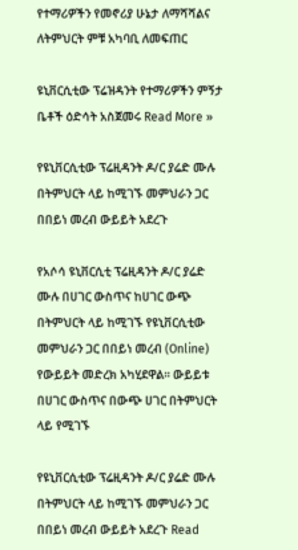የተማሪዎችን የመኖሪያ ሁኔታ ለማሻሻልና ለትምህርት ምቹ አካባቢ ለመፍጠር

ዩኒቨርሲቲው ፕሬዝዳንት የተማሪዎችን ምኝታ ቤቶች ዕድሳት አስጀመሩ Read More »

የዩኒቨርሲቲው ፕሬዚዳንት ዶ/ር ያሬድ ሙሉ በትምህርት ላይ ከሚገኙ መምህራን ጋር በበይነ መረብ ውይይት አደረጉ

የአሶሳ ዩኒቨርሲቲ ፕሬዚዳንት ዶ/ር ያሬድ ሙሉ በሀገር ውስጥና ከሀገር ውጭ በትምህርት ላይ ከሚገኙ የዩኒቨርሲቲው መምህራን ጋር በበይነ መረብ (Online) የውይይት መድረክ አካሂደዋል። ውይይቱ በሀገር ውስጥና በውጭ ሀገር በትምህርት ላይ የሚገኙ

የዩኒቨርሲቲው ፕሬዚዳንት ዶ/ር ያሬድ ሙሉ በትምህርት ላይ ከሚገኙ መምህራን ጋር በበይነ መረብ ውይይት አደረጉ Read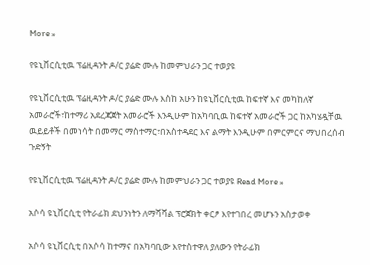More »

የዩኒቨርሲቲዉ ፕሬዚዳንት ዶ/ር ያሬድ ሙሉ ከመምህራን ጋር ተወያዩ

የዩኒቨርሲቲዉ ፕሬዚዳንት ዶ/ር ያሬድ ሙሉ እስከ አሁን ከዩኒቨርሲቲዉ ከፍተኛ እና መካከለኛ አመራሮች፣ከተማሪ አደረጃጀት አመራሮች እንዲሁም ከአካባቢዉ ከፍተኛ አመራሮች ጋር ከአካሄዷቸዉ ዉይይቶች በመነሳት በመማር ማስተማር፣በአስተዳደር እና ልማት እንዲሁም በምርምርና ማህበረሰብ ጉድኝት

የዩኒቨርሲቲዉ ፕሬዚዳንት ዶ/ር ያሬድ ሙሉ ከመምህራን ጋር ተወያዩ Read More »

አሶሳ ዩኒቨርሲቲ የትራፊክ ደህንነትን ለማሻሻል ፕሮጀክት ቀርፆ እየተገበረ መሆኑን አስታወቀ

አሶሳ ዩኒቨርሲቲ በአሶሳ ከተማና በአካባቢው እየተስተዋለ ያለውን የትራፊክ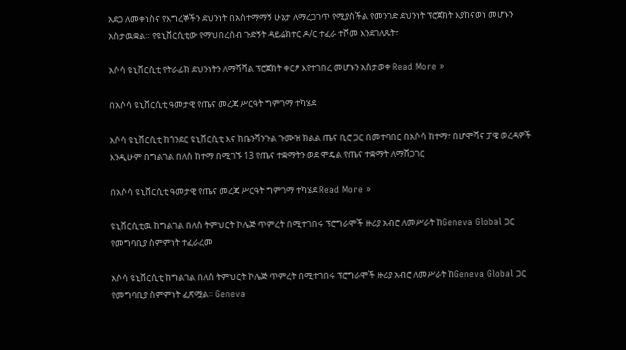አደጋ ለመቀነስና የእግረኞችን ደህንነት በአስተማማኝ ሁኔታ ለማረጋገጥ የሚያስችል የመንገድ ደህንነት ፕሮጀክት እያከናወነ መሆኑን አስታዉቋል። የዩኒቨርሲቲው የማህበረሰብ ጉድኝት ዳይሬክተር ዶ/ር ተፈራ ተሾመ እንደገለጹት፣

አሶሳ ዩኒቨርሲቲ የትራፊክ ደህንነትን ለማሻሻል ፕሮጀክት ቀርፆ እየተገበረ መሆኑን አስታወቀ Read More »

በአሶሳ ዩኒቨርሲቲ ዓመታዊ የጤና መረጃ ሥርዓት ግምገማ ተካሄደ

አሶሳ ዩኒቨርሲቲ ከጎንደር ዩኒቨርሲቲ እና ከቤንሻንጉል ጉሙዝ ክልል ጤና ቢሮ ጋር በመተባበር በአሶሳ ከተማ፣ በሆሞሻና ፓዌ ወረዳዎች እንዲሁም በግልገል በለስ ከተማ በሚገኙ 13 የጤና ተቋማትን ወደ ሞዴል የጤና ተቋማት ለማሸጋገር

በአሶሳ ዩኒቨርሲቲ ዓመታዊ የጤና መረጃ ሥርዓት ግምገማ ተካሄደ Read More »

ዩኒቨርሲቲዉ ከግልገል በለስ ትምህርት ኮሌጅ ጥምረት በሚተገበሩ ፕሮግራሞች ዙሪያ አብሮ ለመሥራት ከGeneva Global ጋር የመግባቢያ ስምምነት ተፈራረመ

አሶሳ ዩኒቨርሲቲ ከግልገል በለስ ትምህርት ኮሌጅ ጥምረት በሚተገበሩ ፕሮግራሞች ዙሪያ አብሮ ለመሥራት ከGeneva Global ጋር የመግባቢያ ስምምነት ፈጽሟል። Geneva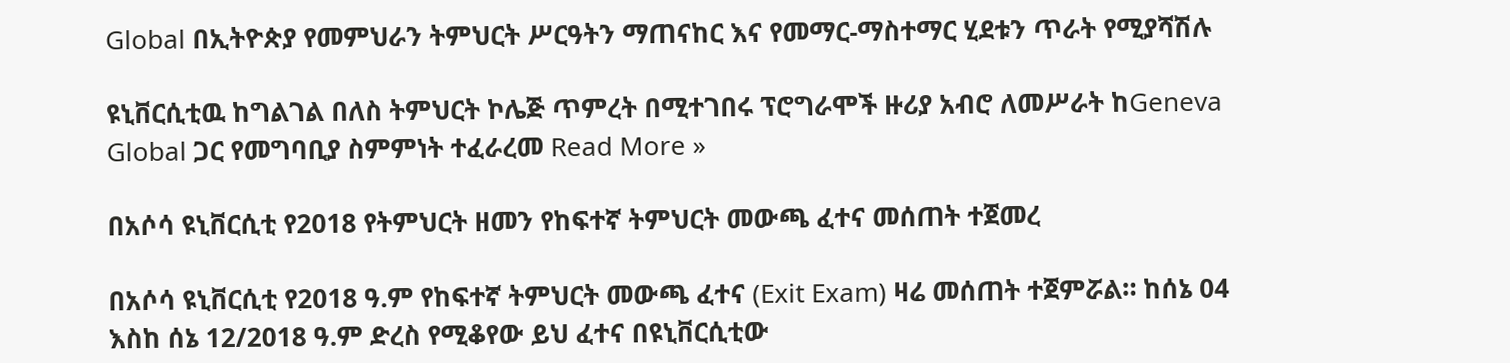Global በኢትዮጵያ የመምህራን ትምህርት ሥርዓትን ማጠናከር እና የመማር-ማስተማር ሂደቱን ጥራት የሚያሻሽሉ

ዩኒቨርሲቲዉ ከግልገል በለስ ትምህርት ኮሌጅ ጥምረት በሚተገበሩ ፕሮግራሞች ዙሪያ አብሮ ለመሥራት ከGeneva Global ጋር የመግባቢያ ስምምነት ተፈራረመ Read More »

በአሶሳ ዩኒቨርሲቲ የ2018 የትምህርት ዘመን የከፍተኛ ትምህርት መውጫ ፈተና መሰጠት ተጀመረ

በአሶሳ ዩኒቨርሲቲ የ2018 ዓ.ም የከፍተኛ ትምህርት መውጫ ፈተና (Exit Exam) ዛሬ መሰጠት ተጀምሯል። ከሰኔ 04 እስከ ሰኔ 12/2018 ዓ.ም ድረስ የሚቆየው ይህ ፈተና በዩኒቨርሲቲው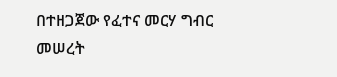በተዘጋጀው የፈተና መርሃ ግብር መሠረት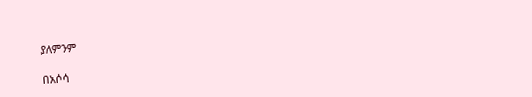ያለምንም

በአሶሳ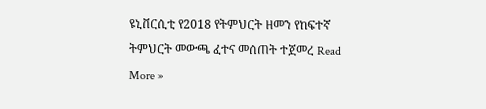ዩኒቨርሲቲ የ2018 የትምህርት ዘመን የከፍተኛ ትምህርት መውጫ ፈተና መሰጠት ተጀመረ Read More »